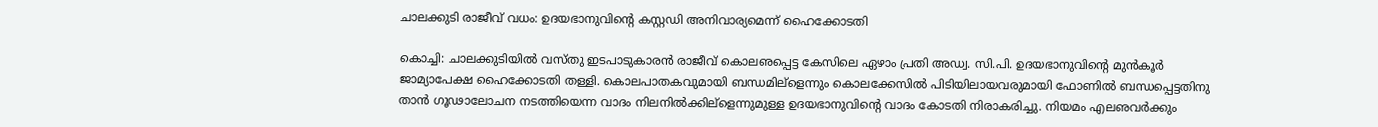ചാലക്കുടി രാജീവ് വധം: ഉദയഭാനുവിന്റെ കസ്റ്റഡി അനിവാര്യമെന്ന് ഹൈക്കോടതി

കൊച്ചി: ചാലക്കുടിയില്‍ വസ്തു ഇടപാടുകാരന്‍ രാജീവ് കൊലഌപ്പെട്ട കേസിലെ ഏഴാം പ്രതി അഡ്വ. സി.പി. ഉദയഭാനുവിന്റെ മുന്‍കൂര്‍ ജാമ്യാപേക്ഷ ഹൈക്കോടതി തള്ളി. കൊലപാതകവുമായി ബന്ധമില്‌ളെന്നും കൊലക്കേസില്‍ പിടിയിലായവരുമായി ഫോണില്‍ ബന്ധപ്പെട്ടതിനു താന്‍ ഗൂഢാലോചന നടത്തിയെന്ന വാദം നിലനില്‍ക്കില്‌ളെന്നുമുള്ള ഉദയഭാനുവിന്റെ വാദം കോടതി നിരാകരിച്ചു. നിയമം എലഌവര്‍ക്കും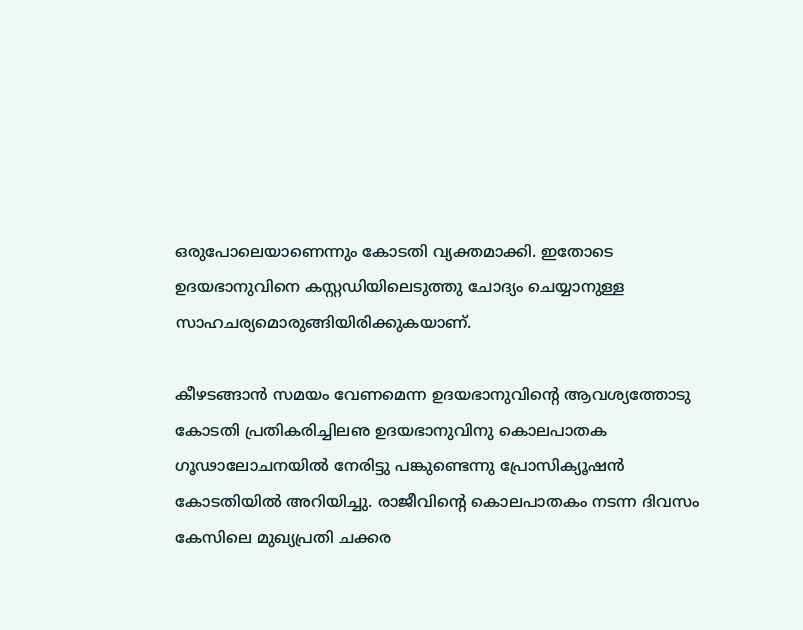ഒരുപോലെയാണെന്നും കോടതി വ്യക്തമാക്കി. ഇതോടെ ഉദയഭാനുവിനെ കസ്റ്റഡിയിലെടുത്തു ചോദ്യം ചെയ്യാനുള്ള സാഹചര്യമൊരുങ്ങിയിരിക്കുകയാണ്.

കീഴടങ്ങാന്‍ സമയം വേണമെന്ന ഉദയഭാനുവിന്റെ ആവശ്യത്തോടു കോടതി പ്രതികരിച്ചിലഌ ഉദയഭാനുവിനു കൊലപാതക ഗൂഢാലോചനയില്‍ നേരിട്ടു പങ്കുണ്ടെന്നു പ്രോസിക്യൂഷന്‍ കോടതിയില്‍ അറിയിച്ചു. രാജീവിന്റെ കൊലപാതകം നടന്ന ദിവസം കേസിലെ മുഖ്യപ്രതി ചക്കര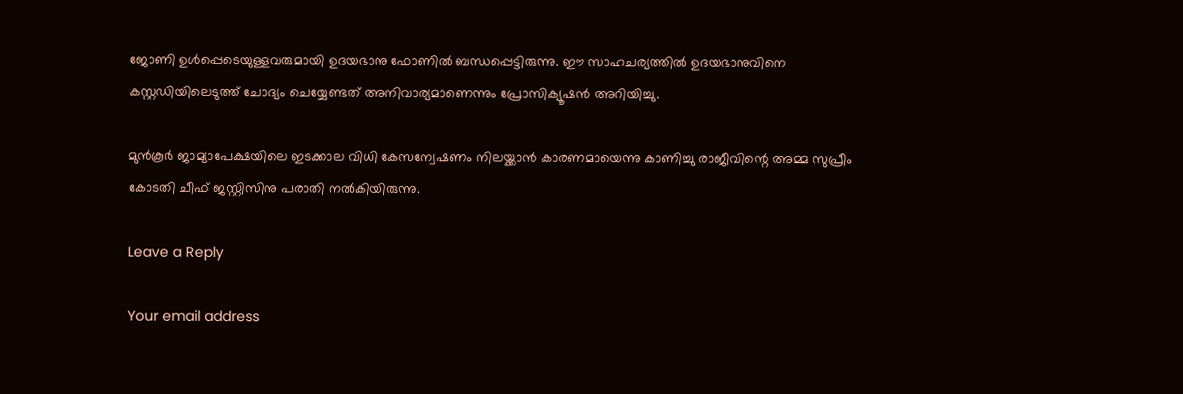ജോണി ഉള്‍പ്പെടെയുള്ളവരുമായി ഉദയഭാനു ഫോണില്‍ ബന്ധപ്പെട്ടിരുന്നു. ഈ സാഹചര്യത്തില്‍ ഉദയഭാനുവിനെ കസ്റ്റഡിയിലെടുത്ത് ചോദ്യം ചെയ്യേണ്ടത് അനിവാര്യമാണെന്നും പ്രോസിക്യൂഷന്‍ അറിയിച്ചു.

മുന്‍കൂര്‍ ജാമ്യാപേക്ഷയിലെ ഇടക്കാല വിധി കേസന്വേഷണം നിലയ്ക്കാന്‍ കാരണമായെന്നു കാണിച്ചു രാജീവിന്റെ അമ്മ സുപ്രീം കോടതി ചീഫ് ജസ്റ്റിസിനു പരാതി നല്‍കിയിരുന്നു.

Leave a Reply

Your email address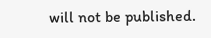will not be published.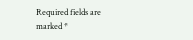Required fields are marked *